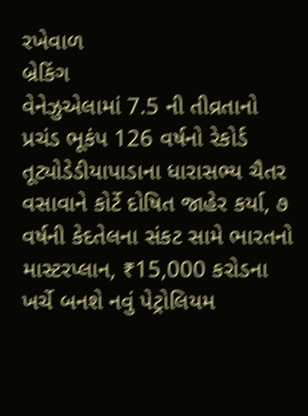રખેવાળ
બ્રેકિંગ
વેનેઝુએલામાં 7.5 ની તીવ્રતાનો પ્રચંડ ભૂકંપ 126 વર્ષનો રેકોર્ડ તૂટ્યોડેડીયાપાડાના ધારાસભ્ય ચૈતર વસાવાને કોર્ટે દોષિત જાહેર કર્યા, ૭ વર્ષની કેદતેલના સંકટ સામે ભારતનો માસ્ટરપ્લાન, ₹15,000 કરોડના ખર્ચે બનશે નવું પેટ્રોલિયમ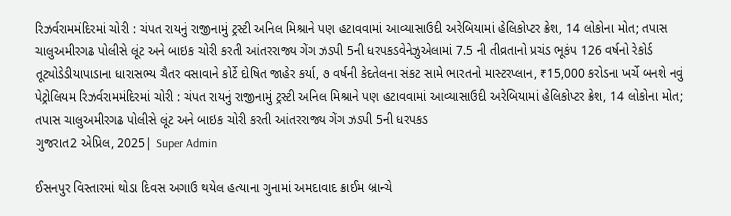રિઝર્વરામમંદિરમાં ચોરી : ચંપત રાયનું રાજીનામું ટ્રસ્ટી અનિલ મિશ્રાને પણ હટાવવામાં આવ્યાસાઉદી અરેબિયામાં હેલિકોપ્ટર ક્રેશ, 14 લોકોના મોત; તપાસ ચાલુઅમીરગઢ પોલીસે લૂંટ અને બાઇક ચોરી કરતી આંતરરાજ્ય ગેંગ ઝડપી 5ની ધરપકડવેનેઝુએલામાં 7.5 ની તીવ્રતાનો પ્રચંડ ભૂકંપ 126 વર્ષનો રેકોર્ડ તૂટ્યોડેડીયાપાડાના ધારાસભ્ય ચૈતર વસાવાને કોર્ટે દોષિત જાહેર કર્યા, ૭ વર્ષની કેદતેલના સંકટ સામે ભારતનો માસ્ટરપ્લાન, ₹15,000 કરોડના ખર્ચે બનશે નવું પેટ્રોલિયમ રિઝર્વરામમંદિરમાં ચોરી : ચંપત રાયનું રાજીનામું ટ્રસ્ટી અનિલ મિશ્રાને પણ હટાવવામાં આવ્યાસાઉદી અરેબિયામાં હેલિકોપ્ટર ક્રેશ, 14 લોકોના મોત; તપાસ ચાલુઅમીરગઢ પોલીસે લૂંટ અને બાઇક ચોરી કરતી આંતરરાજ્ય ગેંગ ઝડપી 5ની ધરપકડ
ગુજરાત2 એપ્રિલ, 2025| Super Admin

ઈસનપુર વિસ્તારમાં થોડા દિવસ અગાઉ થયેલ હત્યાના ગુનામાં અમદાવાદ ક્રાઈમ બ્રાન્ચે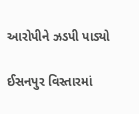આરોપીને ઝડપી પાડ્યો

ઈસનપુર વિસ્તારમાં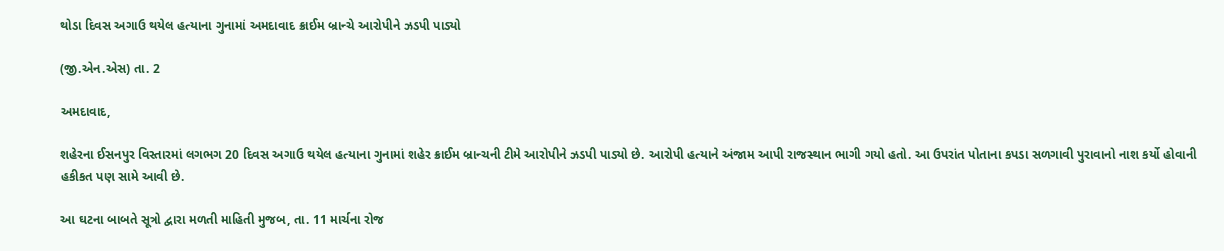થોડા દિવસ અગાઉ થયેલ હત્યાના ગુનામાં અમદાવાદ ક્રાઈમ બ્રાન્ચે આરોપીને ઝડપી પાડ્યો

(જી.એન.એસ) તા. 2

અમદાવાદ,

શહેરના ઈસનપુર વિસ્તારમાં લગભગ 20 દિવસ અગાઉ થયેલ હત્યાના ગુનામાં શહેર ક્રાઈમ બ્રાન્ચની ટીમે આરોપીને ઝડપી પાડ્યો છે. આરોપી હત્યાને અંજામ આપી રાજસ્થાન ભાગી ગયો હતો. આ ઉપરાંત પોતાના કપડા સળગાવી પુરાવાનો નાશ કર્યો હોવાની હકીકત પણ સામે આવી છે.

આ ઘટના બાબતે સૂત્રો દ્વારા મળતી માહિતી મુજબ, તા. 11 માર્ચના રોજ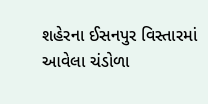શહેરના ઈસનપુર વિસ્તારમાં આવેલા ચંડોળા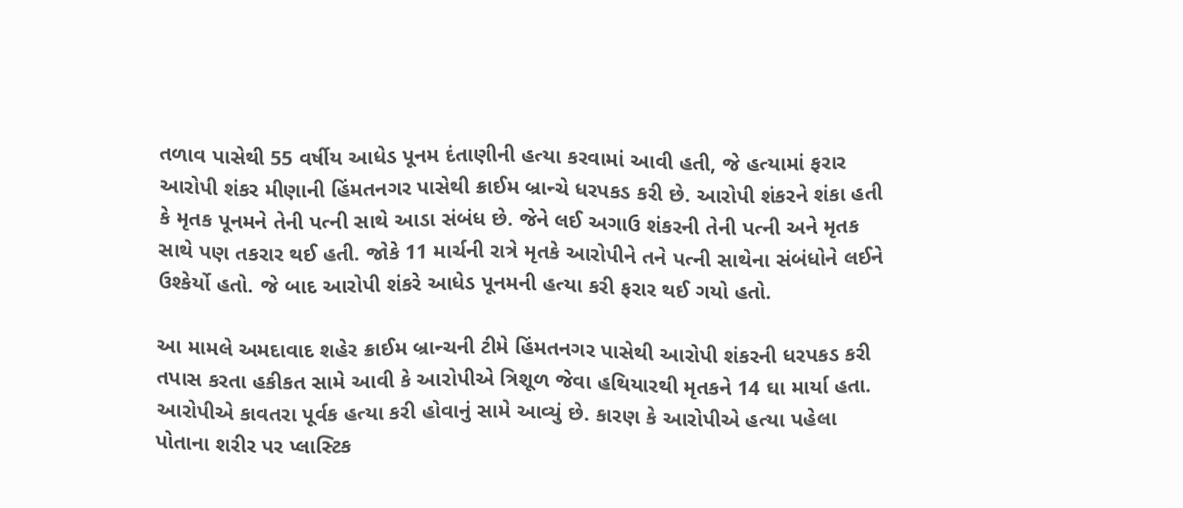તળાવ પાસેથી 55 વર્ષીય આધેડ પૂનમ દંતાણીની હત્યા કરવામાં આવી હતી, જે હત્યામાં ફરાર આરોપી શંકર મીણાની હિંમતનગર પાસેથી ક્રાઈમ બ્રાન્ચે ધરપકડ કરી છે. આરોપી શંકરને શંકા હતી કે મૃતક પૂનમને તેની પત્ની સાથે આડા સંબંધ છે. જેને લઈ અગાઉ શંકરની તેની પત્ની અને મૃતક સાથે પણ તકરાર થઈ હતી. જોકે 11 માર્ચની રાત્રે મૃતકે આરોપીને તને પત્ની સાથેના સંબંધોને લઈને ઉશ્કેર્યો હતો. જે બાદ આરોપી શંકરે આધેડ પૂનમની હત્યા કરી ફરાર થઈ ગયો હતો.

આ મામલે અમદાવાદ શહેર ક્રાઈમ બ્રાન્ચની ટીમે હિંમતનગર પાસેથી આરોપી શંકરની ધરપકડ કરી તપાસ કરતા હકીકત સામે આવી કે આરોપીએ ત્રિશૂળ જેવા હથિયારથી મૃતકને 14 ઘા માર્યા હતા. આરોપીએ કાવતરા પૂર્વક હત્યા કરી હોવાનું સામે આવ્યું છે. કારણ કે આરોપીએ હત્યા પહેલા પોતાના શરીર પર પ્લાસ્ટિક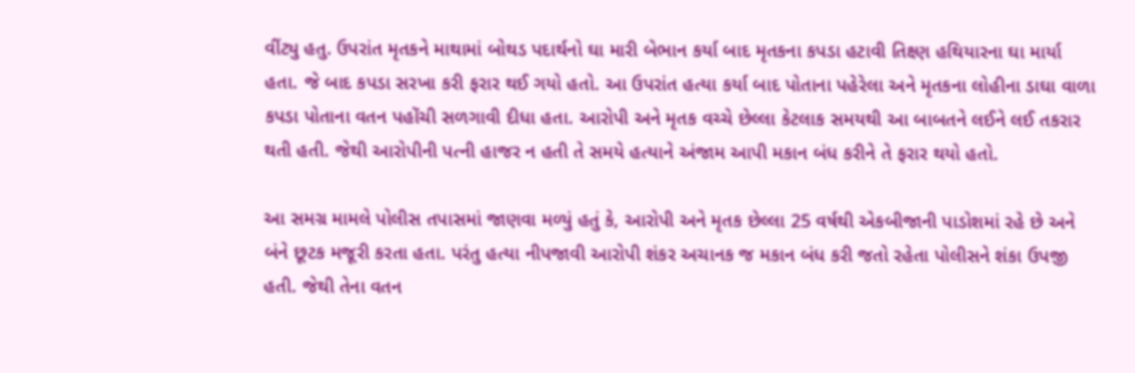વીંટ્યુ હતુ. ઉપરાંત મૃતકને માથામાં બોથડ પદાર્થનો ઘા મારી બેભાન કર્યા બાદ મૃતકના કપડા હટાવી તિક્ષ્ણ હથિયારના ઘા માર્યા હતા. જે બાદ કપડા સરખા કરી ફરાર થઈ ગયો હતો. આ ઉપરાંત હત્યા કર્યા બાદ પોતાના પહેરેલા અને મૃતકના લોહીના ડાઘા વાળા કપડા પોતાના વતન પહોંચી સળગાવી દીધા હતા. આરોપી અને મૃતક વચ્ચે છેલ્લા કેટલાક સમયથી આ બાબતને લઈને લઈ તકરાર થતી હતી. જેથી આરોપીની પત્ની હાજર ન હતી તે સમયે હત્યાને અંજામ આપી મકાન બંધ કરીને તે ફરાર થયો હતો.

આ સમગ્ર મામલે પોલીસ તપાસમાં જાણવા મળ્યું હતું કે, આરોપી અને મૃતક છેલ્લા 25 વર્ષથી એકબીજાની પાડોશમાં રહે છે અને બંને છૂટક મજૂરી કરતા હતા. પરંતુ હત્યા નીપજાવી આરોપી શંકર અચાનક જ મકાન બંધ કરી જતો રહેતા પોલીસને શંકા ઉપજી હતી. જેથી તેના વતન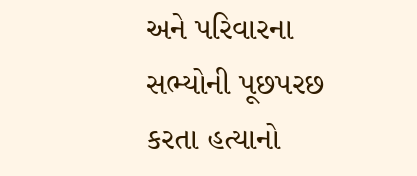અને પરિવારના સભ્યોની પૂછપરછ કરતા હત્યાનો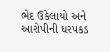ભેદ ઉકેલાયો અને આરોપીની ધરપકડ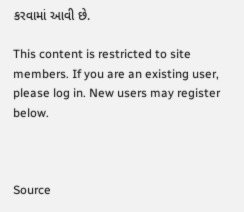કરવામાં આવી છે.

This content is restricted to site members. If you are an existing user, please log in. New users may register below.



Source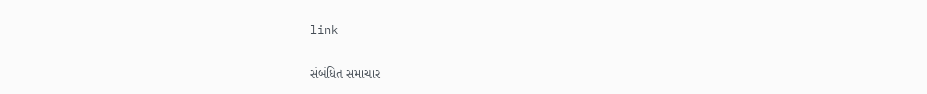link

સંબંધિત સમાચાર